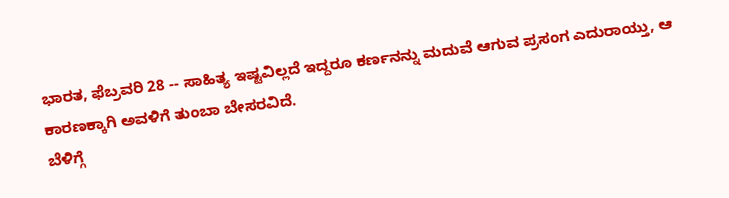ಭಾರತ, ಫೆಬ್ರವರಿ 28 -- ಸಾಹಿತ್ಯ ಇಷ್ಟವಿಲ್ಲದೆ ಇದ್ದರೂ ಕರ್ಣನನ್ನು ಮದುವೆ ಆಗುವ ಪ್ರಸಂಗ ಎದುರಾಯ್ತು, ಆ ಕಾರಣಕ್ಕಾಗಿ ಅವಳಿಗೆ ತುಂಬಾ ಬೇಸರವಿದೆ.
ಬೆಳಿಗ್ಗೆ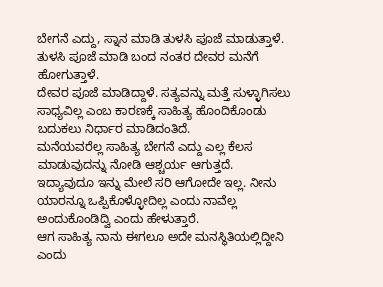ಬೇಗನೆ ಎದ್ದು, ಸ್ನಾನ ಮಾಡಿ ತುಳಸಿ ಪೂಜೆ ಮಾಡುತ್ತಾಳೆ. ತುಳಸಿ ಪೂಜೆ ಮಾಡಿ ಬಂದ ನಂತರ ದೇವರ ಮನೆಗೆ ಹೋಗುತ್ತಾಳೆ.
ದೇವರ ಪೂಜೆ ಮಾಡಿದ್ದಾಳೆ. ಸತ್ಯವನ್ನು ಮತ್ತೆ ಸುಳ್ಳಾಗಿಸಲು ಸಾಧ್ಯವಿಲ್ಲ ಎಂಬ ಕಾರಣಕ್ಕೆ ಸಾಹಿತ್ಯ ಹೊಂದಿಕೊಂಡು ಬದುಕಲು ನಿರ್ಧಾರ ಮಾಡಿದಂತಿದೆ.
ಮನೆಯವರೆಲ್ಲ ಸಾಹಿತ್ಯ ಬೇಗನೆ ಎದ್ದು ಎಲ್ಲ ಕೆಲಸ ಮಾಡುವುದನ್ನು ನೋಡಿ ಆಶ್ಚರ್ಯ ಆಗುತ್ತದೆ.
ಇದ್ಯಾವುದೂ ಇನ್ನು ಮೇಲೆ ಸರಿ ಆಗೋದೇ ಇಲ್ಲ. ನೀನು ಯಾರನ್ನೂ ಒಪ್ಪಿಕೊಳ್ಳೋದಿಲ್ಲ ಎಂದು ನಾವೆಲ್ಲ ಅಂದುಕೊಂಡಿದ್ವಿ ಎಂದು ಹೇಳುತ್ತಾರೆ.
ಆಗ ಸಾಹಿತ್ಯ ನಾನು ಈಗಲೂ ಅದೇ ಮನಸ್ಥಿತಿಯಲ್ಲಿದ್ದೀನಿ ಎಂದು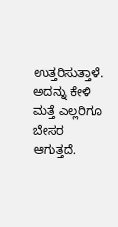ಉತ್ತರಿಸುತ್ತಾಳೆ. ಅದನ್ನು ಕೇಳಿ ಮತ್ತೆ ಎಲ್ಲರಿಗೂ ಬೇಸರ ಆಗುತ್ತದೆ.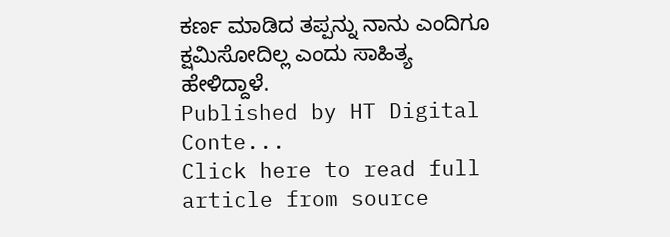ಕರ್ಣ ಮಾಡಿದ ತಪ್ಪನ್ನು ನಾನು ಎಂದಿಗೂ ಕ್ಷಮಿಸೋದಿಲ್ಲ ಎಂದು ಸಾಹಿತ್ಯ ಹೇಳಿದ್ದಾಳೆ.
Published by HT Digital Conte...
Click here to read full article from source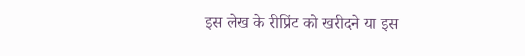इस लेख के रीप्रिंट को खरीदने या इस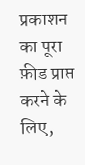प्रकाशन का पूरा फ़ीड प्राप्त करने के लिए,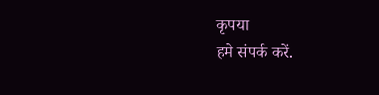कृपया
हमे संपर्क करें.